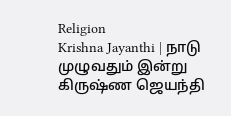Religion
Krishna Jayanthi | நாடு முழுவதும் இன்று கிருஷ்ண ஜெயந்தி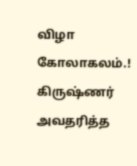விழா கோலாகலம்.!
கிருஷ்ணர் அவதரித்த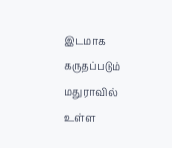இடமாக கருதப்படும் மதுராவில் உள்ள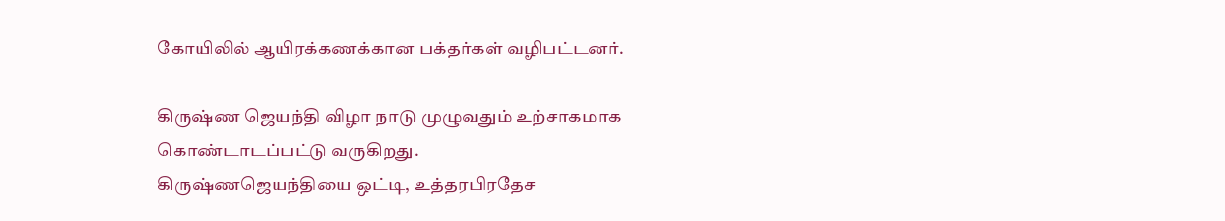கோயிலில் ஆயிரக்கணக்கான பக்தர்கள் வழிபட்டனர்.

கிருஷ்ண ஜெயந்தி விழா நாடு முழுவதும் உற்சாகமாக கொண்டாடப்பட்டு வருகிறது.
கிருஷ்ணஜெயந்தியை ஒட்டி, உத்தரபிரதேச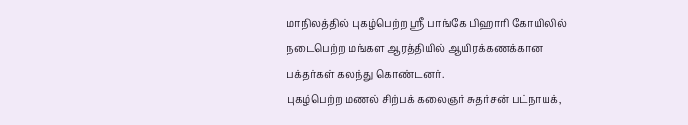மாநிலத்தில் புகழ்பெற்ற ஸ்ரீ பாங்கே பிஹாரி கோயிலில் நடைபெற்ற மங்கள ஆரத்தியில் ஆயிரக்கணக்கான பக்தர்கள் கலந்து கொண்டனர்.
புகழ்பெற்ற மணல் சிற்பக் கலைஞர் சுதர்சன் பட்நாயக்,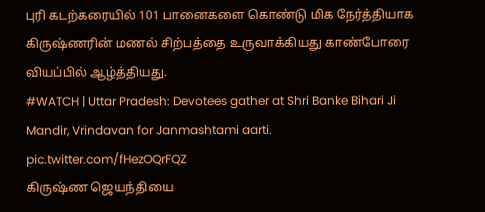புரி கடற்கரையில் 101 பானைகளை கொண்டு மிக நேர்த்தியாக கிருஷ்ணரின் மணல் சிற்பத்தை உருவாக்கியது காண்போரை வியப்பில் ஆழ்த்தியது.
#WATCH | Uttar Pradesh: Devotees gather at Shri Banke Bihari Ji Mandir, Vrindavan for Janmashtami aarti. pic.twitter.com/fHezOQrFQZ
கிருஷ்ண ஜெயந்தியை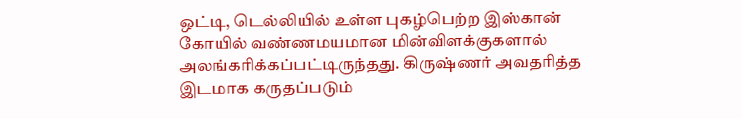ஒட்டி, டெல்லியில் உள்ள புகழ்பெற்ற இஸ்கான் கோயில் வண்ணமயமான மின்விளக்குகளால் அலங்கரிக்கப்பட்டிருந்தது. கிருஷ்ணர் அவதரித்த இடமாக கருதப்படும்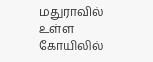மதுராவில் உள்ள கோயிலில்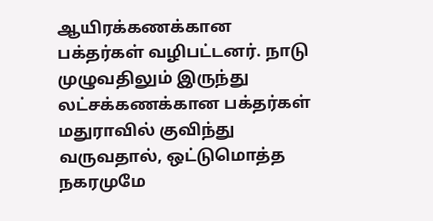ஆயிரக்கணக்கான பக்தர்கள் வழிபட்டனர். நாடு முழுவதிலும் இருந்து லட்சக்கணக்கான பக்தர்கள் மதுராவில் குவிந்து வருவதால், ஒட்டுமொத்த நகரமுமே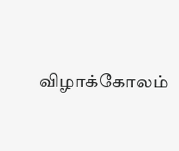விழாக்கோலம்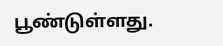பூண்டுள்ளது.